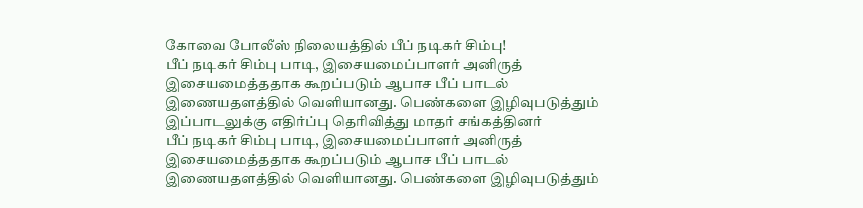கோவை போலீஸ் நிலையத்தில் பீப் நடிகர் சிம்பு!
பீப் நடிகர் சிம்பு பாடி, இசையமைப்பாளர் அனிருத் இசையமைத்ததாக கூறப்படும் ஆபாச பீப் பாடல் இணையதளத்தில் வெளியானது. பெண்களை இழிவுபடுத்தும் இப்பாடலுக்கு எதிர்ப்பு தெரிவித்து மாதர் சங்கத்தினர்
பீப் நடிகர் சிம்பு பாடி, இசையமைப்பாளர் அனிருத் இசையமைத்ததாக கூறப்படும் ஆபாச பீப் பாடல் இணையதளத்தில் வெளியானது. பெண்களை இழிவுபடுத்தும்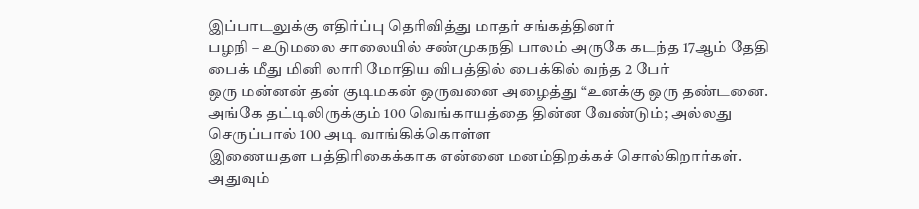இப்பாடலுக்கு எதிர்ப்பு தெரிவித்து மாதர் சங்கத்தினர்
பழநி – உடுமலை சாலையில் சண்முகநதி பாலம் அருகே கடந்த 17ஆம் தேதி பைக் மீது மினி லாரி மோதிய விபத்தில் பைக்கில் வந்த 2 பேர்
ஒரு மன்னன் தன் குடிமகன் ஒருவனை அழைத்து “உனக்கு ஒரு தண்டனை. அங்கே தட்டிலிருக்கும் 100 வெங்காயத்தை தின்ன வேண்டும்; அல்லது செருப்பால் 100 அடி வாங்கிக்கொள்ள
இணையதள பத்திரிகைக்காக என்னை மனம்திறக்கச் சொல்கிறார்கள். அதுவும்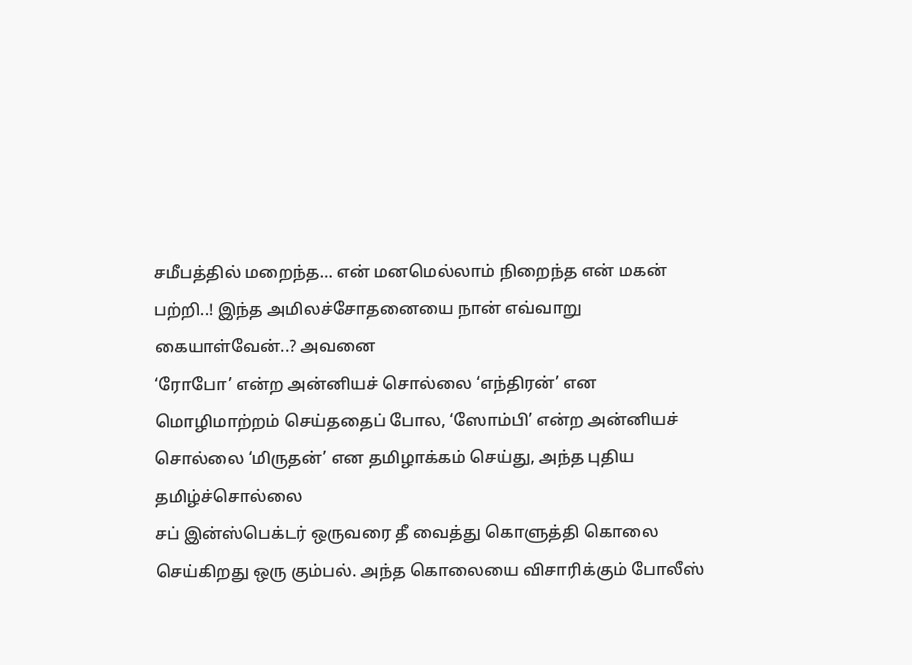சமீபத்தில் மறைந்த… என் மனமெல்லாம் நிறைந்த என் மகன் பற்றி..! இந்த அமிலச்சோதனையை நான் எவ்வாறு கையாள்வேன்..? அவனை
‘ரோபோ’ என்ற அன்னியச் சொல்லை ‘எந்திரன்’ என மொழிமாற்றம் செய்ததைப் போல, ‘ஸோம்பி’ என்ற அன்னியச் சொல்லை ‘மிருதன்’ என தமிழாக்கம் செய்து, அந்த புதிய தமிழ்ச்சொல்லை
சப் இன்ஸ்பெக்டர் ஒருவரை தீ வைத்து கொளுத்தி கொலை செய்கிறது ஒரு கும்பல். அந்த கொலையை விசாரிக்கும் போலீஸ்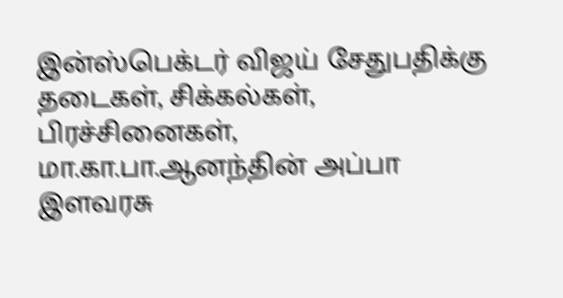இன்ஸ்பெக்டர் விஜய் சேதுபதிக்கு தடைகள், சிக்கல்கள், பிரச்சினைகள்,
மா.கா.பா.ஆனந்தின் அப்பா இளவரசு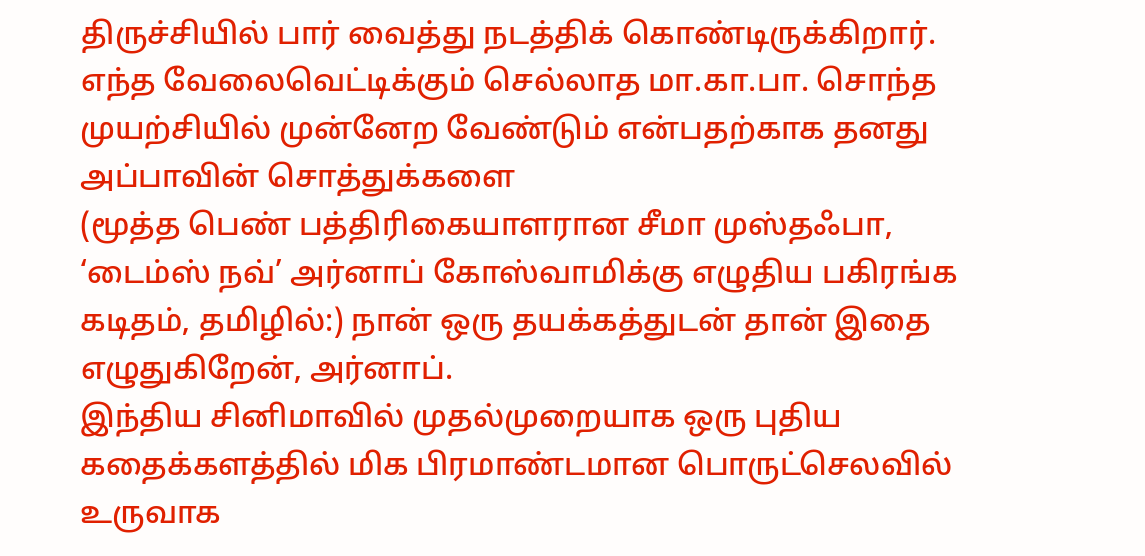திருச்சியில் பார் வைத்து நடத்திக் கொண்டிருக்கிறார். எந்த வேலைவெட்டிக்கும் செல்லாத மா.கா.பா. சொந்த முயற்சியில் முன்னேற வேண்டும் என்பதற்காக தனது அப்பாவின் சொத்துக்களை
(மூத்த பெண் பத்திரிகையாளரான சீமா முஸ்தஃபா, ‘டைம்ஸ் நவ்’ அர்னாப் கோஸ்வாமிக்கு எழுதிய பகிரங்க கடிதம், தமிழில்:) நான் ஒரு தயக்கத்துடன் தான் இதை எழுதுகிறேன், அர்னாப்.
இந்திய சினிமாவில் முதல்முறையாக ஒரு புதிய கதைக்களத்தில் மிக பிரமாண்டமான பொருட்செலவில் உருவாக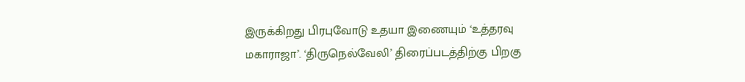இருக்கிறது பிரபுவோடு உதயா இணையும் ‘உத்தரவு மகாராஜா’. ‘திருநெல்வேலி’ திரைப்படத்திற்கு பிறகு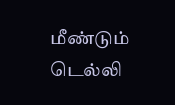மீண்டும்
டெல்லி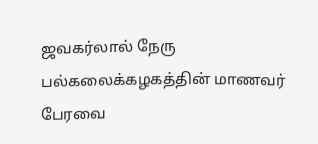ஜவகர்லால் நேரு பல்கலைக்கழகத்தின் மாணவர் பேரவை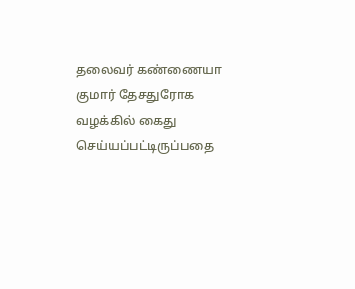தலைவர் கண்ணையா குமார் தேசதுரோக வழக்கில் கைது செய்யப்பட்டிருப்பதை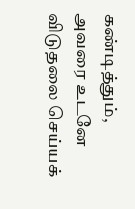கண்டித்தும், அவரை உடனே விடுதலை செய்யக்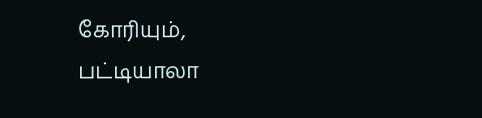கோரியும், பட்டியாலா